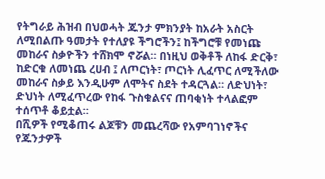የትግራይ ሕዝብ በህወሓት ጁንታ ምክንያት ከአራት አስርት ለሚበልጡ ዓመታት የተለያዩ ችግሮችን፤ ከችግሮቹ የመነጩ መከራና ስቃዮችን ተሸክሞ ኖሯል። በነዚህ ወቅቶች ለከፋ ድርቅ፣ ከድርቁ ለመነጨ ረሀብ ፤ ለጦርነት፣ ጦርነት ሊፈጥር ለሚችለው መከራና ስቃይ እንዲሁም ለሞትና ስደት ተዳርጓል። ለድህነት፣ ድህነት ለሚፈጥረው የከፋ ጉስቁልናና ጠባቂነት ተላልፎም ተሰጥቶ ቆይቷል።
በሺዎች የሚቆጠሩ ልጆቹን መጨረሻው የአምባገነኖችና የጁንታዎች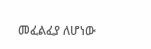መፈልፈያ ለሆነው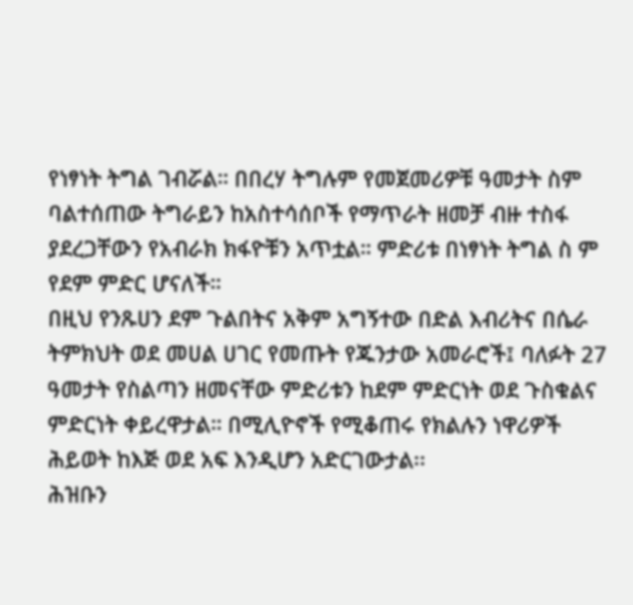የነፃነት ትግል ገብሯል። በበረሃ ትግሉም የመጀመሪዎቹ ዓመታት ስም ባልተሰጠው ትግራይን ከአስተሳሰቦች የማጥራት ዘመቻ ብዙ ተስፋ ያደረጋቸውን የአብራክ ክፋዮቹን አጥቷል። ምድሪቱ በነፃነት ትግል ስ ም የደም ምድር ሆናለች።
በዚህ የንጹሀን ደም ጉልበትና አቅም አግኝተው በድል እብሪትና በሴራ ትምክህት ወደ መሀል ሀገር የመጡት የጁንታው አመራሮች፤ ባለፉት 27 ዓመታት የስልጣን ዘመናቸው ምድሪቱን ከደም ምድርነት ወደ ጉስቁልና ምድርነት ቀይረዋታል። በሚሊዮኖች የሚቆጠሩ የክልሉን ነዋሪዎች ሕይወት ከእጅ ወደ አፍ እንዲሆን አድርገውታል፡፡
ሕዝቡን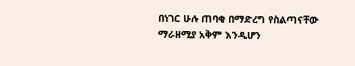በነገር ሁሉ ጠባቂ በማድረግ የስልጣናቸው ማራዘሚያ አቅም እንዲሆን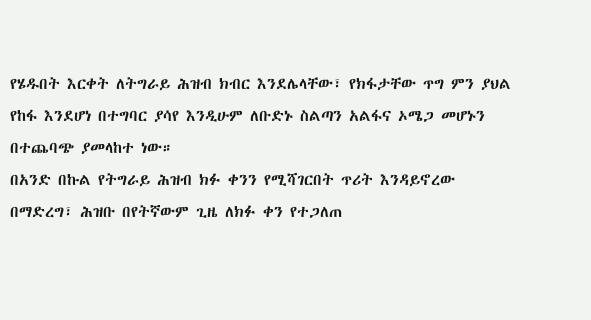የሄዱበት እርቀት ለትግራይ ሕዝብ ክብር እንደሌላቸው፣ የክፋታቸው ጥግ ምን ያህል የከፋ እንደሆነ በተግባር ያሳየ እንዲሁም ለቡድኑ ስልጣን አልፋና ኦሜጋ መሆኑን በተጨባጭ ያመላከተ ነው።
በአንድ በኩል የትግራይ ሕዝብ ክፉ ቀንን የሚሻገርበት ጥሪት እንዳይኖረው በማድረግ፣ ሕዝቡ በየትኛውም ጊዜ ለክፉ ቀን የተጋለጠ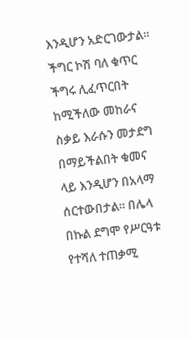እንዲሆን አድርገውታል። ችግር ኮሽ ባለ ቁጥር ችግሩ ሊፈጥርበት ከሚችለው መከራና ስቃይ እራሱን መታደግ በማይችልበት ቁመና ላይ እንዲሆን በአላማ ሰርተውበታል። በሌላ በኩል ደግሞ የሥርዓቱ የተሻለ ተጠቃሚ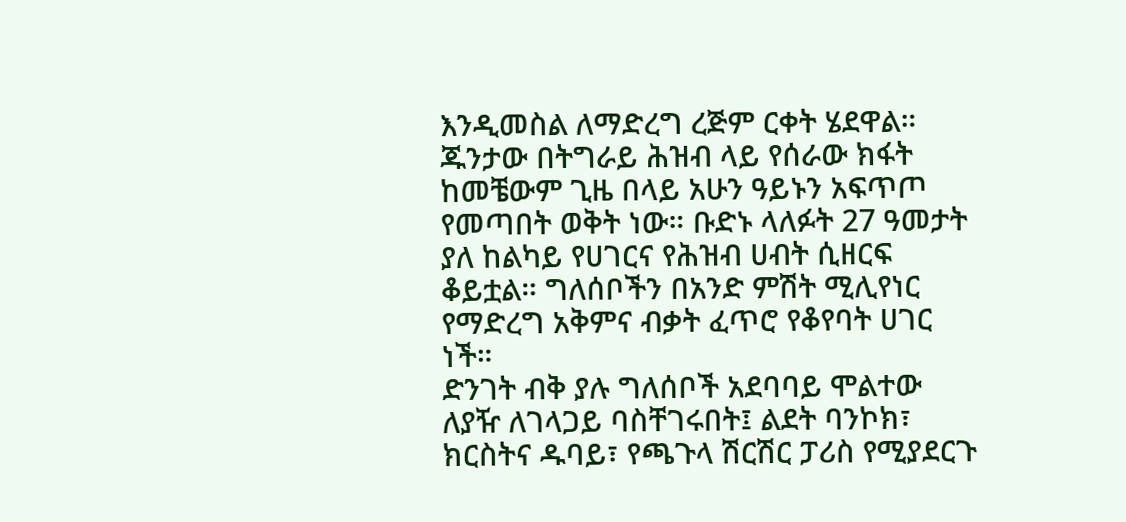እንዲመስል ለማድረግ ረጅም ርቀት ሄደዋል።
ጁንታው በትግራይ ሕዝብ ላይ የሰራው ክፋት ከመቼውም ጊዜ በላይ አሁን ዓይኑን አፍጥጦ የመጣበት ወቅት ነው። ቡድኑ ላለፉት 27 ዓመታት ያለ ከልካይ የሀገርና የሕዝብ ሀብት ሲዘርፍ ቆይቷል። ግለሰቦችን በአንድ ምሽት ሚሊየነር የማድረግ አቅምና ብቃት ፈጥሮ የቆየባት ሀገር ነች።
ድንገት ብቅ ያሉ ግለሰቦች አደባባይ ሞልተው ለያዥ ለገላጋይ ባስቸገሩበት፤ ልደት ባንኮክ፣ ክርስትና ዱባይ፣ የጫጉላ ሽርሽር ፓሪስ የሚያደርጉ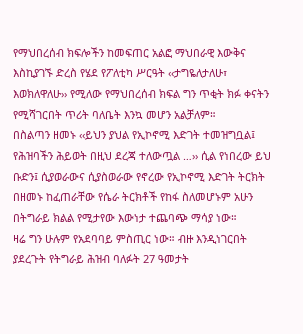የማህበረሰብ ክፍሎችን ከመፍጠር አልፎ ማህበራዊ እውቅና እስኪያገኙ ድረስ የሄደ የፖለቲካ ሥርዓት ‹‹ታግዬለታለሁ፣ እወክለዋለሁ›› የሚለው የማህበረሰብ ክፍል ግን ጥቂት ክፉ ቀናትን የሚሻገርበት ጥሪት ባለቤት እንኳ መሆን አልቻለም።
በስልጣን ዘመኑ ‹‹ይህን ያህል የኢኮኖሚ እድገት ተመዝግቧል፤ የሕዝባችን ሕይወት በዚህ ደረጃ ተለውጧል …›› ሲል የነበረው ይህ ቡድን፤ ሲያወራውና ሲያስወራው የኖረው የኢኮኖሚ እድገት ትርክት በዘመኑ ከፈጠራቸው የሴራ ትርክቶች የከፋ ስለመሆኑም አሁን በትግራይ ክልል የሚታየው እውነታ ተጨባጭ ማሳያ ነው።
ዛሬ ግን ሁሉም የአደባባይ ምስጢር ነው። ብዙ እንዲነገርበት ያደረጉት የትግራይ ሕዝብ ባለፉት 27 ዓመታት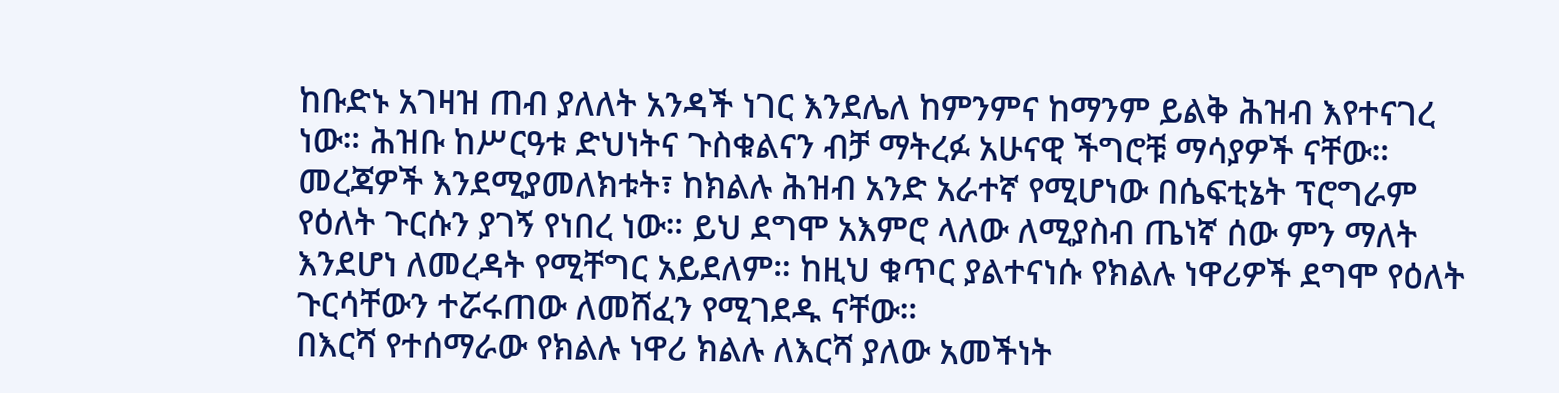ከቡድኑ አገዛዝ ጠብ ያለለት አንዳች ነገር እንደሌለ ከምንምና ከማንም ይልቅ ሕዝብ እየተናገረ ነው። ሕዝቡ ከሥርዓቱ ድህነትና ጉስቁልናን ብቻ ማትረፉ አሁናዊ ችግሮቹ ማሳያዎች ናቸው።
መረጃዎች እንደሚያመለክቱት፣ ከክልሉ ሕዝብ አንድ አራተኛ የሚሆነው በሴፍቲኔት ፕሮግራም የዕለት ጉርሱን ያገኝ የነበረ ነው። ይህ ደግሞ አእምሮ ላለው ለሚያስብ ጤነኛ ሰው ምን ማለት እንደሆነ ለመረዳት የሚቸግር አይደለም። ከዚህ ቁጥር ያልተናነሱ የክልሉ ነዋሪዎች ደግሞ የዕለት ጉርሳቸውን ተሯሩጠው ለመሸፈን የሚገደዱ ናቸው።
በእርሻ የተሰማራው የክልሉ ነዋሪ ክልሉ ለእርሻ ያለው አመችነት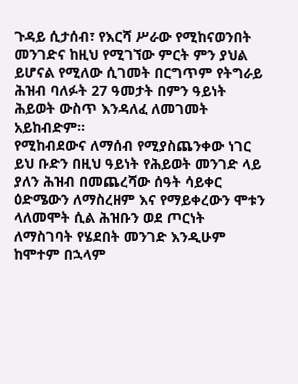ጉዳይ ሲታሰብ፣ የእርሻ ሥራው የሚከናወንበት መንገድና ከዚህ የሚገኘው ምርት ምን ያህል ይሆናል የሚለው ሲገመት በርግጥም የትግራይ ሕዝብ ባለፉት 27 ዓመታት በምን ዓይነት ሕይወት ውስጥ እንዳለፈ ለመገመት አይከብድም፡፡
የሚከብደውና ለማሰብ የሚያስጨንቀው ነገር ይህ ቡድን በዚህ ዓይነት የሕይወት መንገድ ላይ ያለን ሕዝብ በመጨረሻው ሰዓት ሳይቀር ዕድሜውን ለማስረዘም እና የማይቀረውን ሞቱን ላለመሞት ሲል ሕዝቡን ወደ ጦርነት ለማስገባት የሄደበት መንገድ እንዲሁም ከሞተም በኋላም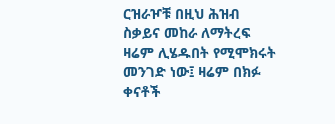ርዝራዦቹ በዚህ ሕዝብ ስቃይና መከራ ለማትረፍ ዛሬም ሊሄዱበት የሚሞክሩት መንገድ ነው፤ ዛሬም በክፉ ቀናቶች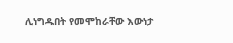ሊነግዱበት የመሞከራቸው እውነታ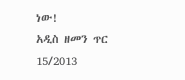ነው!
አዲስ ዘመን ጥር 15/2013